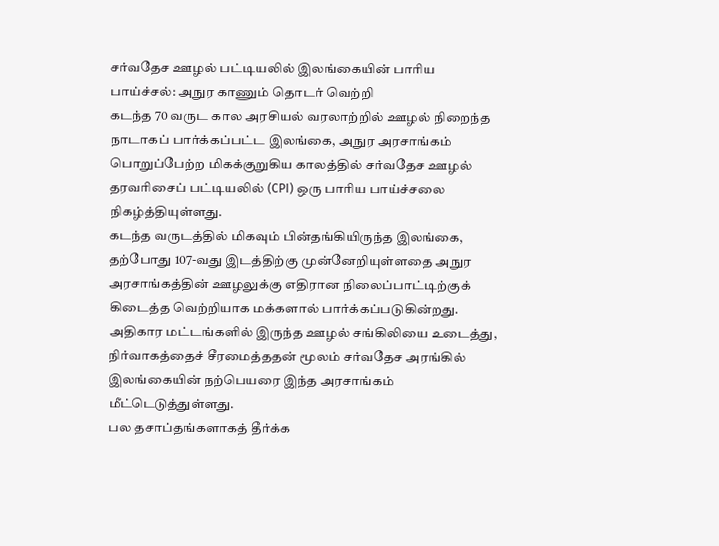சர்வதேச ஊழல் பட்டியலில் இலங்கையின் பாரிய பாய்ச்சல்: அநுர காணும் தொடர் வெற்றி
கடந்த 70 வருட கால அரசியல் வரலாற்றில் ஊழல் நிறைந்த நாடாகப் பார்க்கப்பட்ட இலங்கை, அநுர அரசாங்கம் பொறுப்பேற்ற மிகக்குறுகிய காலத்தில் சர்வதேச ஊழல் தரவரிசைப் பட்டியலில் (CPI) ஒரு பாரிய பாய்ச்சலை நிகழ்த்தியுள்ளது.
கடந்த வருடத்தில் மிகவும் பின்தங்கியிருந்த இலங்கை, தற்போது 107-வது இடத்திற்கு முன்னேறியுள்ளதை அநுர அரசாங்கத்தின் ஊழலுக்கு எதிரான நிலைப்பாட்டிற்குக் கிடைத்த வெற்றியாக மக்களால் பார்க்கப்படுகின்றது.
அதிகார மட்டங்களில் இருந்த ஊழல் சங்கிலியை உடைத்து, நிர்வாகத்தைச் சீரமைத்ததன் மூலம் சர்வதேச அரங்கில் இலங்கையின் நற்பெயரை இந்த அரசாங்கம் மீட்டெடுத்துள்ளது.
பல தசாப்தங்களாகத் தீர்க்க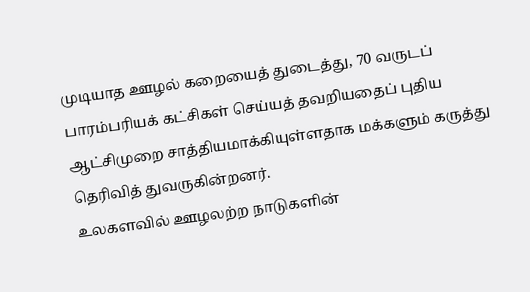முடியாத ஊழல் கறையைத் துடைத்து, 70 வருடப் பாரம்பரியக் கட்சிகள் செய்யத் தவறியதைப் புதிய ஆட்சிமுறை சாத்தியமாக்கியுள்ளதாக மக்களும் கருத்து தெரிவித் துவருகின்றனர்.
உலகளவில் ஊழலற்ற நாடுகளின்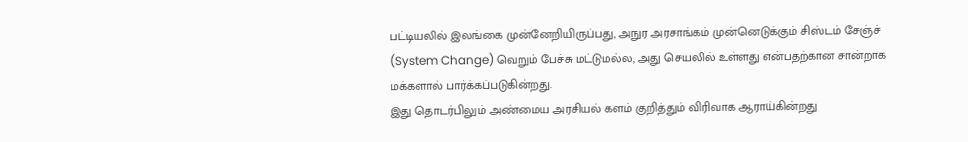பட்டியலில் இலங்கை முன்னேறியிருப்பது, அநுர அரசாங்கம் முன்னெடுக்கும் சிஸ்டம் சேஞ்ச் (System Change) வெறும் பேச்சு மட்டுமல்ல, அது செயலில் உள்ளது என்பதற்கான சான்றாக மக்களால் பார்க்கப்படுகின்றது.
இது தொடர்பிலும் அண்மைய அரசியல் களம் குறித்தும் விரிவாக ஆராய்கின்றது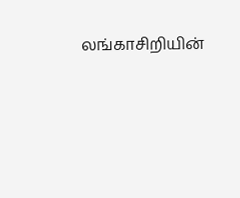லங்காசிறியின்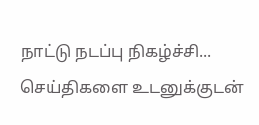நாட்டு நடப்பு நிகழ்ச்சி...
செய்திகளை உடனுக்குடன்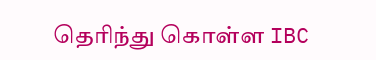தெரிந்து கொள்ள IBC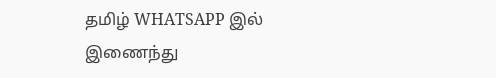தமிழ் WHATSAPP இல் இணைந்து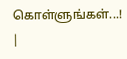கொள்ளுங்கள்...! |